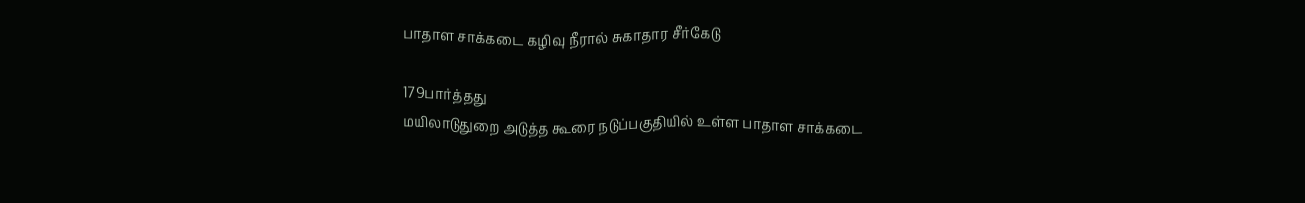பாதாள சாக்கடை கழிவு நீரால் சுகாதார சீர்கேடு

179பார்த்தது
மயிலாடுதுறை அடுத்த கூரை நடுப்பகுதியில் உள்ள பாதாள சாக்கடை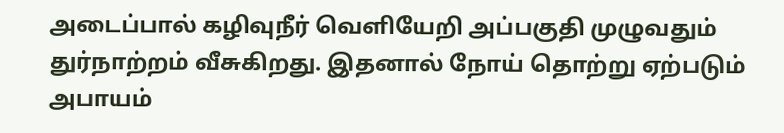அடைப்பால் கழிவுநீர் வெளியேறி அப்பகுதி முழுவதும் துர்நாற்றம் வீசுகிறது. இதனால் நோய் தொற்று ஏற்படும் அபாயம்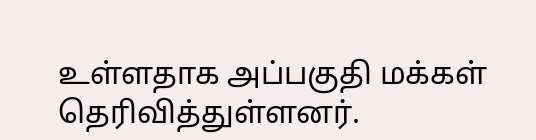உள்ளதாக அப்பகுதி மக்கள் தெரிவித்துள்ளனர்.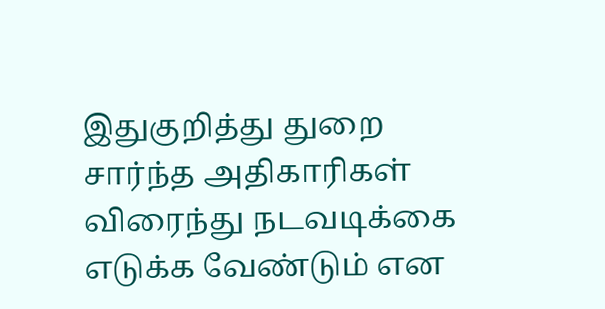இதுகுறித்து துறை சார்ந்த அதிகாரிகள் விரைந்து நடவடிக்கை எடுக்க வேண்டும் என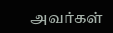அவர்கள்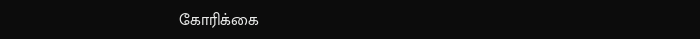கோரிக்கை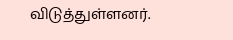விடுத்துள்ளனர்.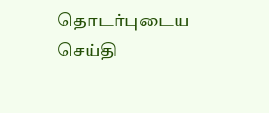தொடர்புடைய செய்தி